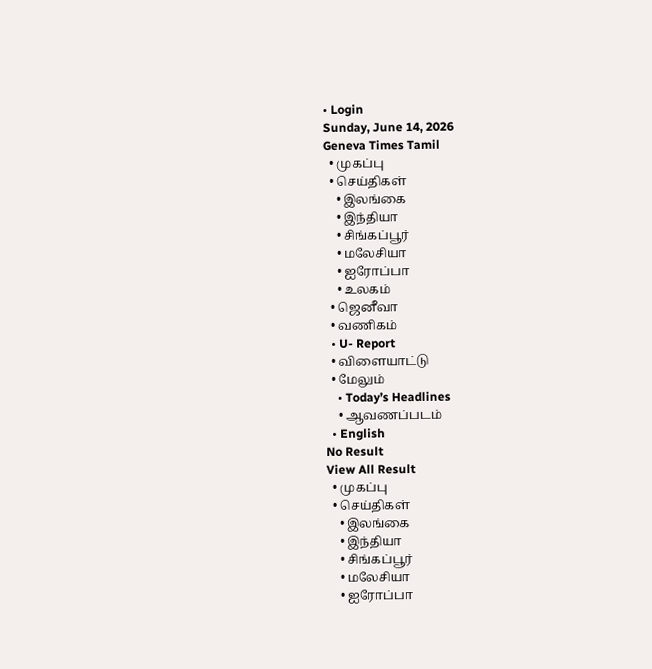• Login
Sunday, June 14, 2026
Geneva Times Tamil
  • முகப்பு
  • செய்திகள்
    • இலங்கை
    • இந்தியா
    • சிங்கப்பூர்
    • மலேசியா
    • ஐரோப்பா
    • உலகம்
  • ஜெனீவா
  • வணிகம்
  • U- Report
  • விளையாட்டு
  • மேலும்
    • Today’s Headlines
    • ஆவணப்படம்
  • English
No Result
View All Result
  • முகப்பு
  • செய்திகள்
    • இலங்கை
    • இந்தியா
    • சிங்கப்பூர்
    • மலேசியா
    • ஐரோப்பா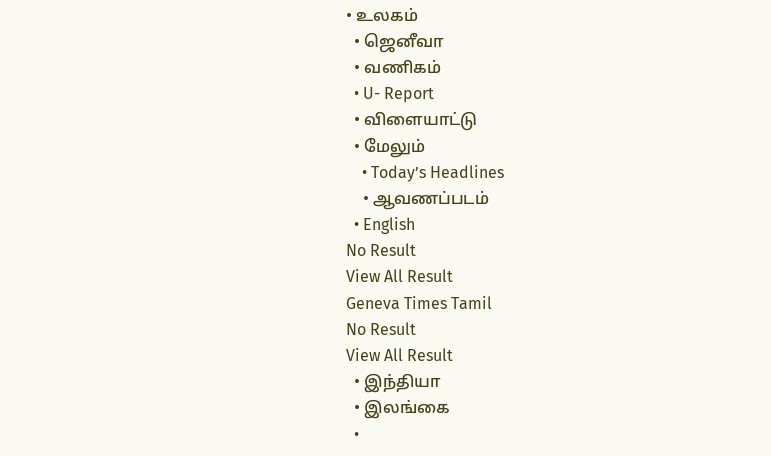• உலகம்
  • ஜெனீவா
  • வணிகம்
  • U- Report
  • விளையாட்டு
  • மேலும்
    • Today’s Headlines
    • ஆவணப்படம்
  • English
No Result
View All Result
Geneva Times Tamil
No Result
View All Result
  • இந்தியா
  • இலங்கை
  •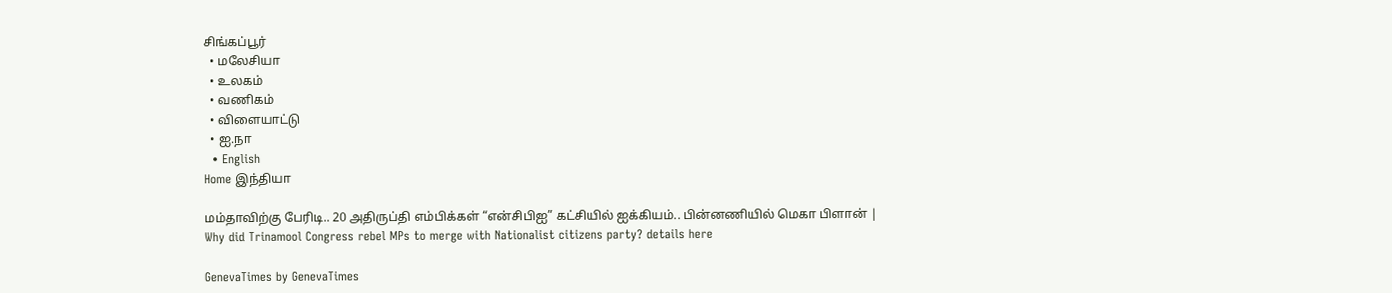சிங்கப்பூர்
  • மலேசியா
  • உலகம்
  • வணிகம்
  • விளையாட்டு
  • ஐ.நா
  • English
Home இந்தியா

மம்தாவிற்கு பேரிடி.. 20 அதிருப்தி எம்பிக்கள் “என்சிபிஐ” கட்சியில் ஐக்கியம்.. பின்னணியில் மெகா பிளான் | Why did Trinamool Congress rebel MPs to merge with Nationalist citizens party? details here

GenevaTimes by GenevaTimes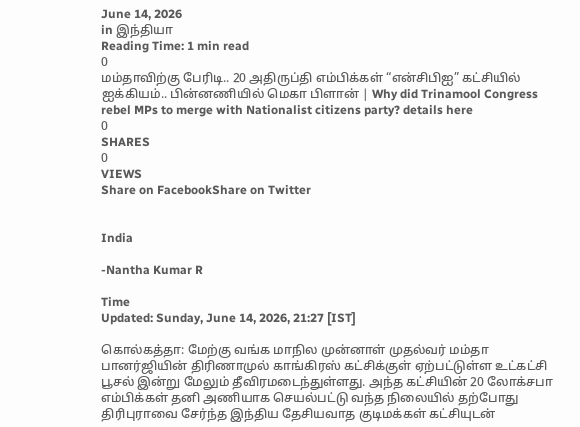June 14, 2026
in இந்தியா
Reading Time: 1 min read
0
மம்தாவிற்கு பேரிடி.. 20 அதிருப்தி எம்பிக்கள் “என்சிபிஐ” கட்சியில் ஐக்கியம்.. பின்னணியில் மெகா பிளான் | Why did Trinamool Congress rebel MPs to merge with Nationalist citizens party? details here
0
SHARES
0
VIEWS
Share on FacebookShare on Twitter


India

-Nantha Kumar R

Time
Updated: Sunday, June 14, 2026, 21:27 [IST]

கொல்கத்தா: மேற்கு வங்க மாநில முன்னாள் முதல்வர் மம்தா பானர்ஜியின் திரிணாமுல் காங்கிரஸ் கட்சிக்குள் ஏற்பட்டுள்ள உட்கட்சி பூசல் இன்று மேலும் தீவிரமடைந்துள்ளது. அந்த கட்சியின் 20 லோக்சபா எம்பிக்கள் தனி அணியாக செயல்பட்டு வந்த நிலையில் தற்போது திரிபுராவை சேர்ந்த இந்திய தேசியவாத குடிமக்கள் கட்சியுடன்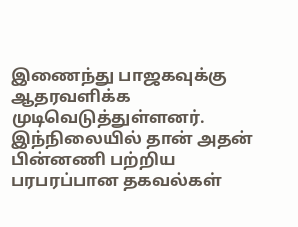இணைந்து பாஜகவுக்கு ஆதரவளிக்க முடிவெடுத்துள்ளனர். இந்நிலையில் தான் அதன் பின்னணி பற்றிய பரபரப்பான தகவல்கள்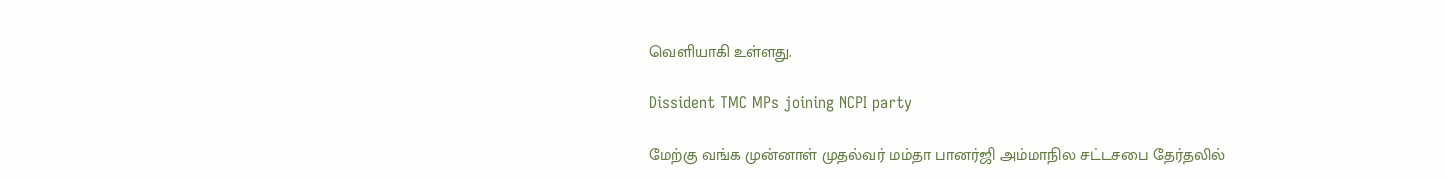வெளியாகி உள்ளது.

Dissident TMC MPs joining NCPI party

மேற்கு வங்க முன்னாள் முதல்வர் மம்தா பானர்ஜி அம்மாநில சட்டசபை தேர்தலில்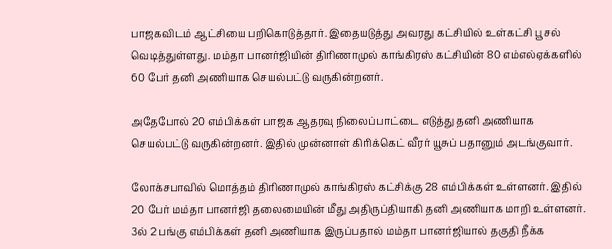பாஜகவிடம் ஆட்சியை பறிகொடுத்தார். இதையடுத்து அவரது கட்சியில் உள்கட்சி பூசல் வெடித்துள்ளது. மம்தா பானர்ஜியின் திரிணாமுல் காங்கிரஸ் கட்சியின் 80 எம்எல்ஏக்களில் 60 பேர் தனி அணியாக செயல்பட்டு வருகின்றனர்.

அதேபோல் 20 எம்பிக்கள் பாஜக ஆதரவு நிலைப்பாட்டை எடுத்து தனி அணியாக செயல்பட்டு வருகின்றனர். இதில் முன்னாள் கிரிக்கெட் வீரர் யூசுப் பதானும் அடங்குவார்.

லோக்சபாவில் மொத்தம் திரிணாமுல் காங்கிரஸ் கட்சிக்கு 28 எம்பிக்கள் உள்ளனர். இதில் 20 பேர் மம்தா பானர்ஜி தலைமையின் மீது அதிருப்தியாகி தனி அணியாக மாறி உள்ளனர். 3ல் 2 பங்கு எம்பிக்கள் தனி அணியாக இருப்பதால் மம்தா பானர்ஜியால் தகுதி நீக்க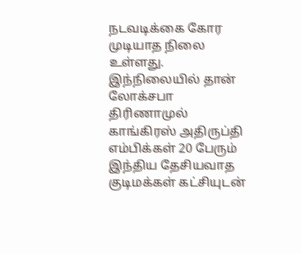நடவடிக்கை கோர முடியாத நிலை உள்ளது. இந்நிலையில் தான் லோக்சபா திரிணாமுல் காங்கிரஸ் அதிருப்தி எம்பிக்கள் 20 பேரும் இந்திய தேசியவாத குடிமக்கள் கட்சியுடன்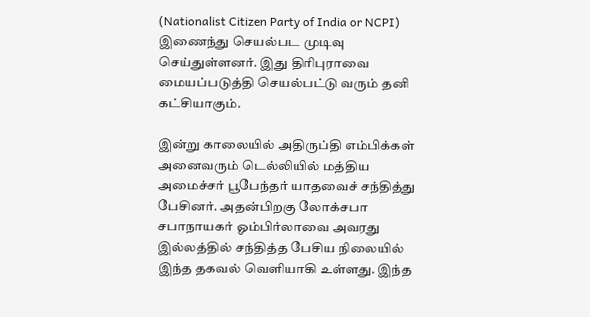(Nationalist Citizen Party of India or NCPI) இணைந்து செயல்பட முடிவு செய்துள்ளனர். இது திரிபுராவை மையப்படுத்தி செயல்பட்டு வரும் தனி கட்சியாகும்.

இன்று காலையில் அதிருப்தி எம்பிக்கள் அனைவரும் டெல்லியில் மத்திய அமைச்சர் பூபேந்தர் யாதவைச் சந்தித்து பேசினர். அதன்பிறகு லோக்சபா சபாநாயகர் ஓம்பிர்லாவை அவரது இல்லத்தில் சந்தித்த பேசிய நிலையில் இந்த தகவல் வெளியாகி உள்ளது. இந்த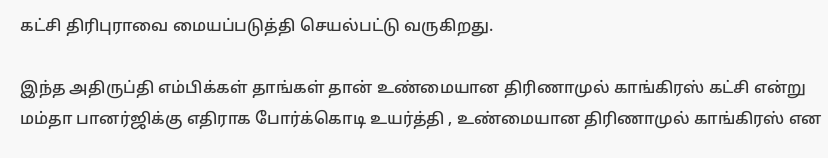கட்சி திரிபுராவை மையப்படுத்தி செயல்பட்டு வருகிறது.

இந்த அதிருப்தி எம்பிக்கள் தாங்கள் தான் உண்மையான திரிணாமுல் காங்கிரஸ் கட்சி என்று மம்தா பானர்ஜிக்கு எதிராக போர்க்கொடி உயர்த்தி , உண்மையான திரிணாமுல் காங்கிரஸ் என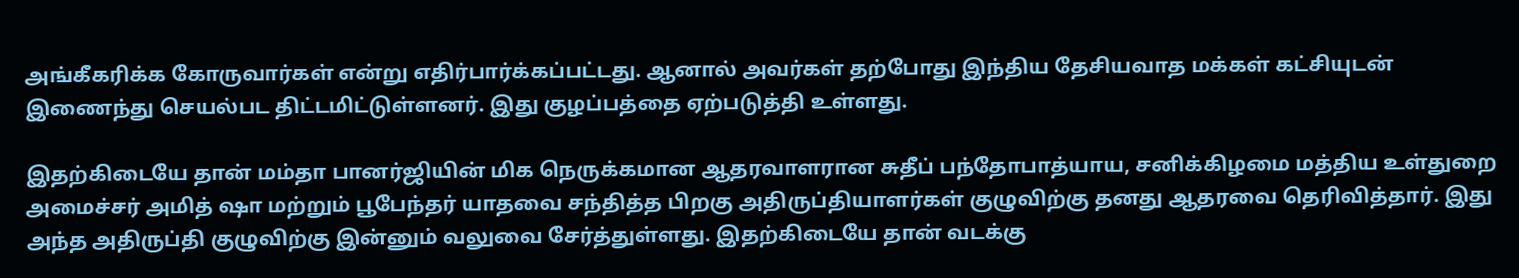அங்கீகரிக்க கோருவார்கள் என்று எதிர்பார்க்கப்பட்டது. ஆனால் அவர்கள் தற்போது இந்திய தேசியவாத மக்கள் கட்சியுடன் இணைந்து செயல்பட திட்டமிட்டுள்ளனர். இது குழப்பத்தை ஏற்படுத்தி உள்ளது.

இதற்கிடையே தான் மம்தா பானர்ஜியின் மிக நெருக்கமான ஆதரவாளரான சுதீப் பந்தோபாத்யாய, சனிக்கிழமை மத்திய உள்துறை அமைச்சர் அமித் ஷா மற்றும் பூபேந்தர் யாதவை சந்தித்த பிறகு அதிருப்தியாளர்கள் குழுவிற்கு தனது ஆதரவை தெரிவித்தார். இது அந்த அதிருப்தி குழுவிற்கு இன்னும் வலுவை சேர்த்துள்ளது. இதற்கிடையே தான் வடக்கு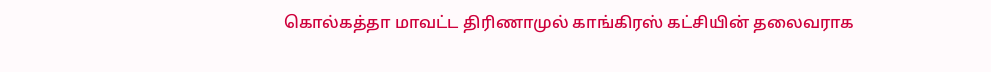கொல்கத்தா மாவட்ட திரிணாமுல் காங்கிரஸ் கட்சியின் தலைவராக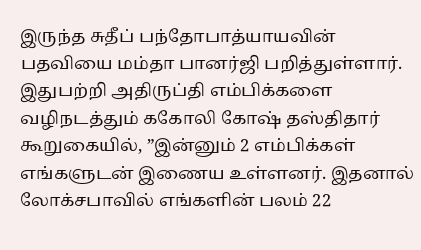இருந்த சுதீப் பந்தோபாத்யாயவின் பதவியை மம்தா பானர்ஜி பறித்துள்ளார். இதுபற்றி அதிருப்தி எம்பிக்களை வழிநடத்தும் ககோலி கோஷ் தஸ்திதார் கூறுகையில், ”இன்னும் 2 எம்பிக்கள் எங்களுடன் இணைய உள்ளனர். இதனால் லோக்சபாவில் எங்களின் பலம் 22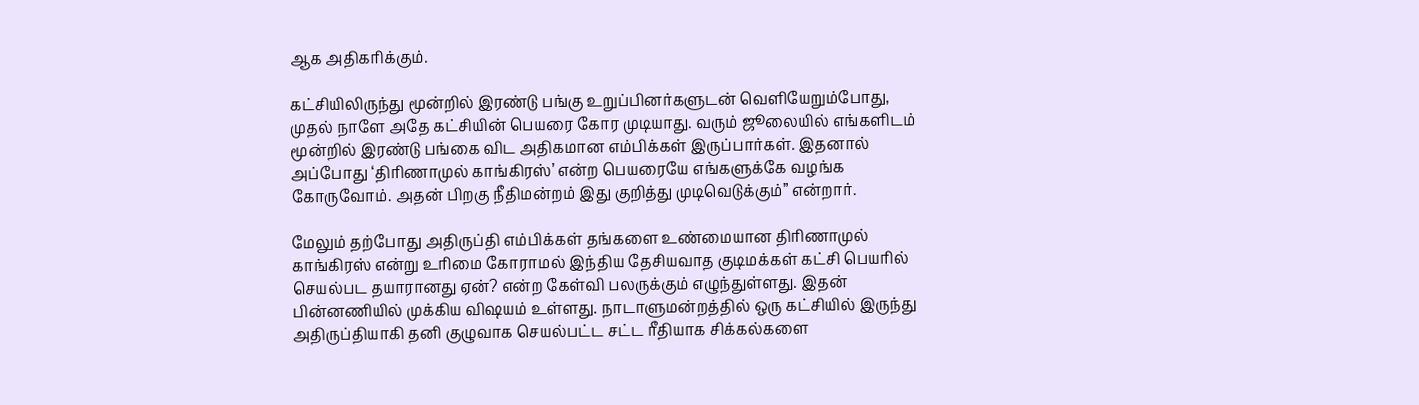ஆக அதிகரிக்கும்.

கட்சியிலிருந்து மூன்றில் இரண்டு பங்கு உறுப்பினர்களுடன் வெளியேறும்போது, முதல் நாளே அதே கட்சியின் பெயரை கோர முடியாது. வரும் ஜூலையில் எங்களிடம் மூன்றில் இரண்டு பங்கை விட அதிகமான எம்பிக்கள் இருப்பார்கள். இதனால் அப்போது ‘திரிணாமுல் காங்கிரஸ்’ என்ற பெயரையே எங்களுக்கே வழங்க கோருவோம். அதன் பிறகு நீதிமன்றம் இது குறித்து முடிவெடுக்கும்” என்றார்.

மேலும் தற்போது அதிருப்தி எம்பிக்கள் தங்களை உண்மையான திரிணாமுல் காங்கிரஸ் என்று உரிமை கோராமல் இந்திய தேசியவாத குடிமக்கள் கட்சி பெயரில் செயல்பட தயாரானது ஏன்? என்ற கேள்வி பலருக்கும் எழுந்துள்ளது. இதன் பின்னணியில் முக்கிய விஷயம் உள்ளது. நாடாளுமன்றத்தில் ஒரு கட்சியில் இருந்து அதிருப்தியாகி தனி குழுவாக செயல்பட்ட சட்ட ரீதியாக சிக்கல்களை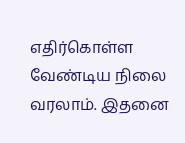எதிர்கொள்ள வேண்டிய நிலை வரலாம். இதனை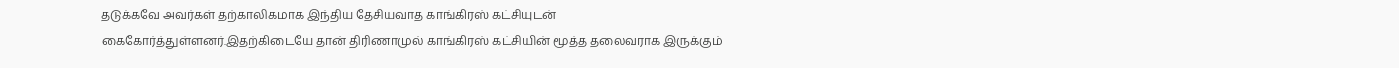தடுக்கவே அவர்கள் தற்காலிகமாக இந்திய தேசியவாத காங்கிரஸ் கட்சியுடன் கைகோர்த்துள்ளனர்.இதற்கிடையே தான் திரிணாமுல் காங்கிரஸ் கட்சியின் மூத்த தலைவராக இருக்கும்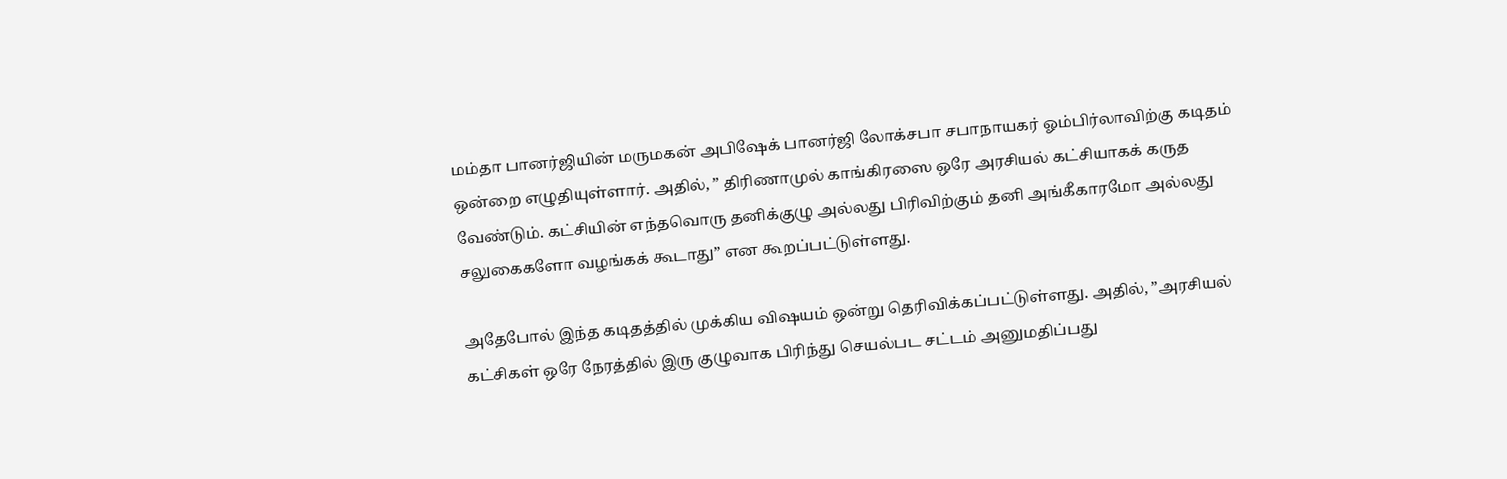மம்தா பானர்ஜியின் மருமகன் அபிஷேக் பானர்ஜி லோக்சபா சபாநாயகர் ஓம்பிர்லாவிற்கு கடிதம் ஒன்றை எழுதியுள்ளார். அதில், ” திரிணாமுல் காங்கிரஸை ஒரே அரசியல் கட்சியாகக் கருத வேண்டும். கட்சியின் எந்தவொரு தனிக்குழு அல்லது பிரிவிற்கும் தனி அங்கீகாரமோ அல்லது சலுகைகளோ வழங்கக் கூடாது” என கூறப்பட்டுள்ளது.

அதேபோல் இந்த கடிதத்தில் முக்கிய விஷயம் ஒன்று தெரிவிக்கப்பட்டுள்ளது. அதில், ”அரசியல் கட்சிகள் ஒரே நேரத்தில் இரு குழுவாக பிரிந்து செயல்பட சட்டம் அனுமதிப்பது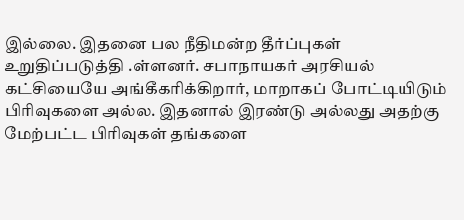இல்லை. இதனை பல நீதிமன்ற தீர்ப்புகள் உறுதிப்படுத்தி .ள்ளனர். சபாநாயகர் அரசியல் கட்சியையே அங்கீகரிக்கிறார், மாறாகப் போட்டியிடும் பிரிவுகளை அல்ல. இதனால் இரண்டு அல்லது அதற்கு மேற்பட்ட பிரிவுகள் தங்களை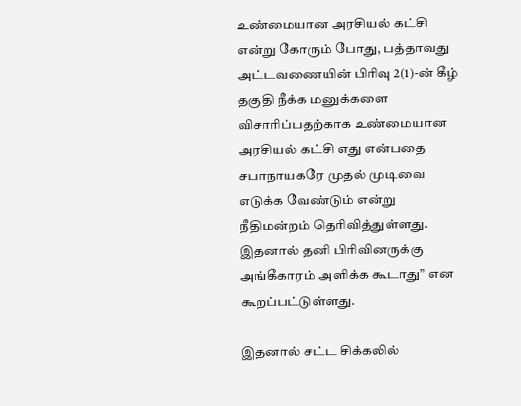உண்மையான அரசியல் கட்சி என்று கோரும் போது, பத்தாவது அட்டவணையின் பிரிவு 2(1)-ன் கீழ் தகுதி நீக்க மனுக்களை விசாரிப்பதற்காக உண்மையான அரசியல் கட்சி எது என்பதை சபாநாயகரே முதல் முடிவை எடுக்க வேண்டும் என்று நீதிமன்றம் தெரிவித்துள்ளது. இதனால் தனி பிரிவினருக்கு அங்கீகாரம் அளிக்க கூடாது” என கூறப்பட்டுள்ளது.

இதனால் சட்ட சிக்கலில்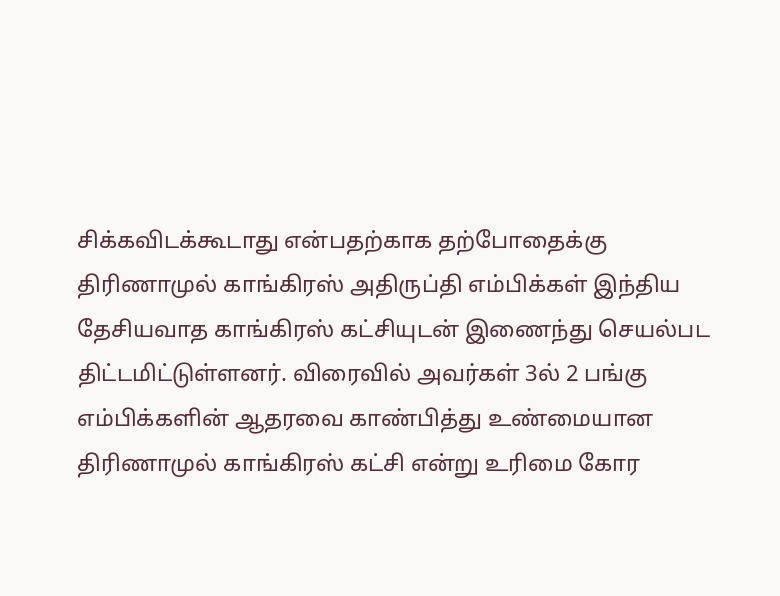சிக்கவிடக்கூடாது என்பதற்காக தற்போதைக்கு திரிணாமுல் காங்கிரஸ் அதிருப்தி எம்பிக்கள் இந்திய தேசியவாத காங்கிரஸ் கட்சியுடன் இணைந்து செயல்பட திட்டமிட்டுள்ளனர். விரைவில் அவர்கள் 3ல் 2 பங்கு எம்பிக்களின் ஆதரவை காண்பித்து உண்மையான திரிணாமுல் காங்கிரஸ் கட்சி என்று உரிமை கோர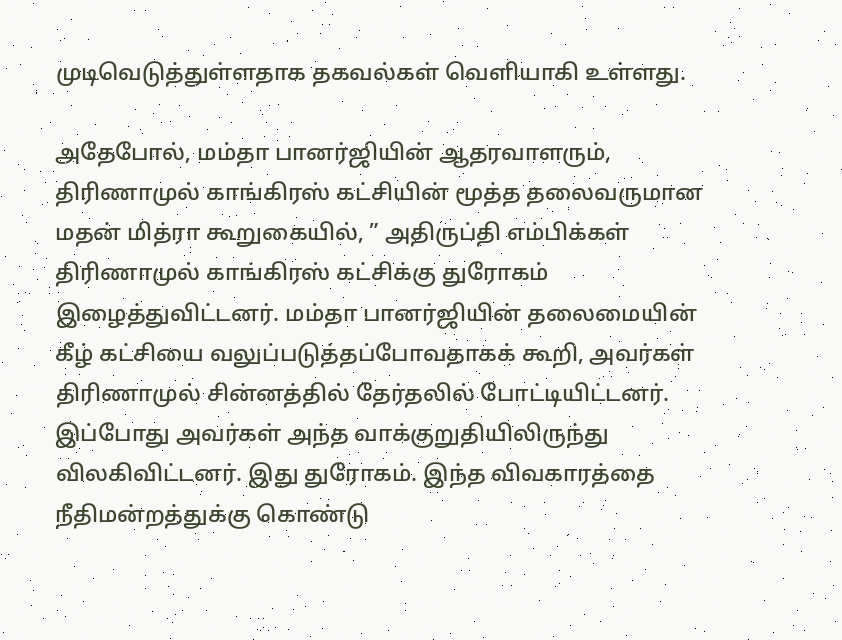முடிவெடுத்துள்ளதாக தகவல்கள் வெளியாகி உள்ளது.

அதேபோல், மம்தா பானர்ஜியின் ஆதரவாளரும், திரிணாமுல் காங்கிரஸ் கட்சியின் மூத்த தலைவருமான மதன் மித்ரா கூறுகையில், ” அதிருப்தி எம்பிக்கள் திரிணாமுல் காங்கிரஸ் கட்சிக்கு துரோகம் இழைத்துவிட்டனர். மம்தா பானர்ஜியின் தலைமையின் கீழ் கட்சியை வலுப்படுத்தப்போவதாகக் கூறி, அவர்கள் திரிணாமுல் சின்னத்தில் தேர்தலில் போட்டியிட்டனர். இப்போது அவர்கள் அந்த வாக்குறுதியிலிருந்து விலகிவிட்டனர். இது துரோகம். இந்த விவகாரத்தை நீதிமன்றத்துக்கு கொண்டு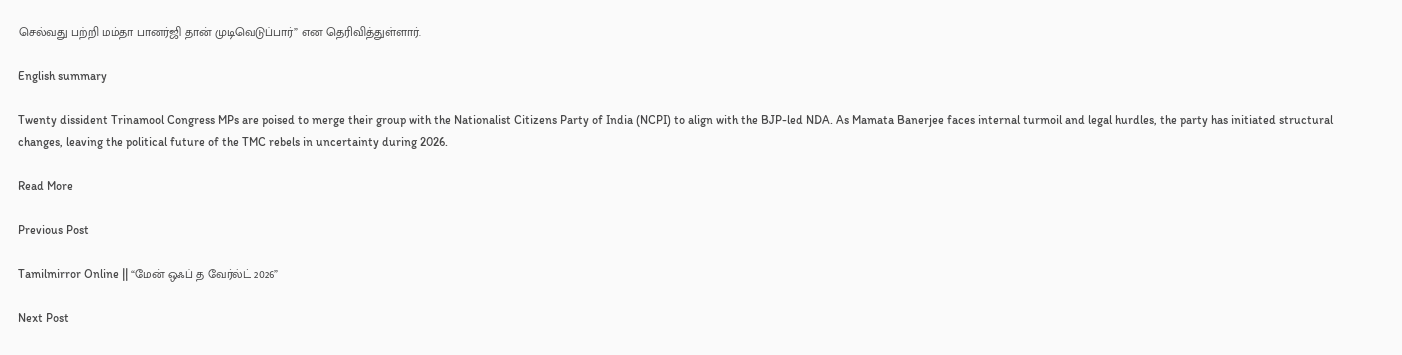செல்வது பற்றி மம்தா பானர்ஜி தான் முடிவெடுப்பார்” என தெரிவித்துள்ளார்.

English summary

Twenty dissident Trinamool Congress MPs are poised to merge their group with the Nationalist Citizens Party of India (NCPI) to align with the BJP-led NDA. As Mamata Banerjee faces internal turmoil and legal hurdles, the party has initiated structural changes, leaving the political future of the TMC rebels in uncertainty during 2026.

Read More

Previous Post

Tamilmirror Online || “மேன் ஒஃப் த வேர்ல்ட் 2026”

Next Post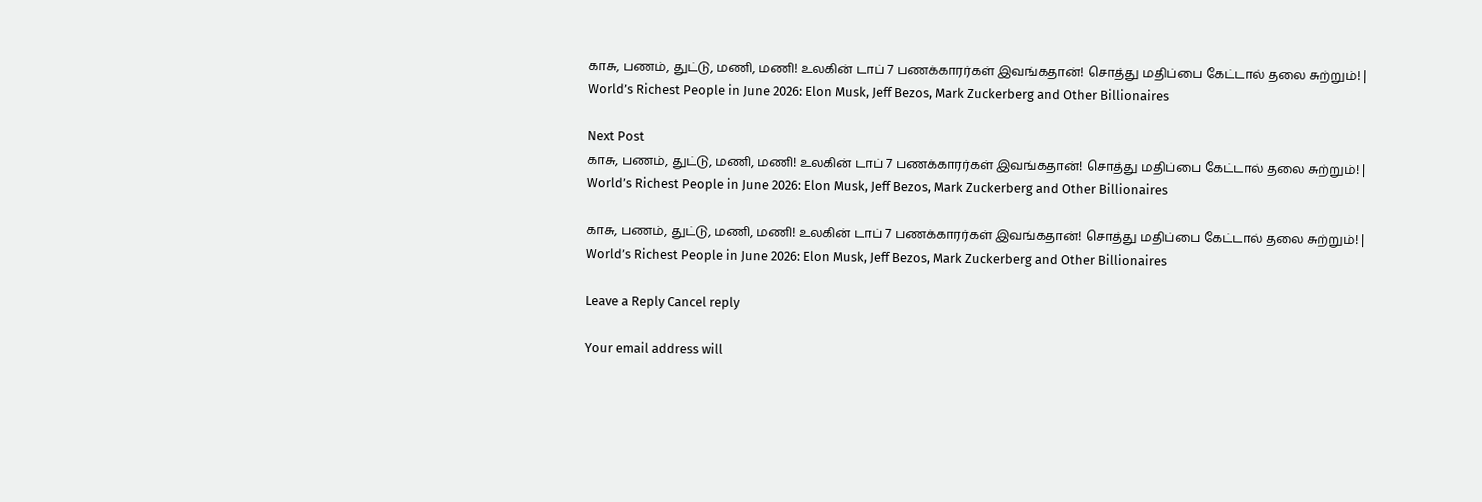காசு, பணம், துட்டு, மணி, மணி! உலகின் டாப் 7 பணக்காரர்கள் இவங்கதான்! சொத்து மதிப்பை கேட்டால் தலை சுற்றும்! | World’s Richest People in June 2026: Elon Musk, Jeff Bezos, Mark Zuckerberg and Other Billionaires

Next Post
காசு, பணம், துட்டு, மணி, மணி! உலகின் டாப் 7 பணக்காரர்கள் இவங்கதான்! சொத்து மதிப்பை கேட்டால் தலை சுற்றும்! | World’s Richest People in June 2026: Elon Musk, Jeff Bezos, Mark Zuckerberg and Other Billionaires

காசு, பணம், துட்டு, மணி, மணி! உலகின் டாப் 7 பணக்காரர்கள் இவங்கதான்! சொத்து மதிப்பை கேட்டால் தலை சுற்றும்! | World’s Richest People in June 2026: Elon Musk, Jeff Bezos, Mark Zuckerberg and Other Billionaires

Leave a Reply Cancel reply

Your email address will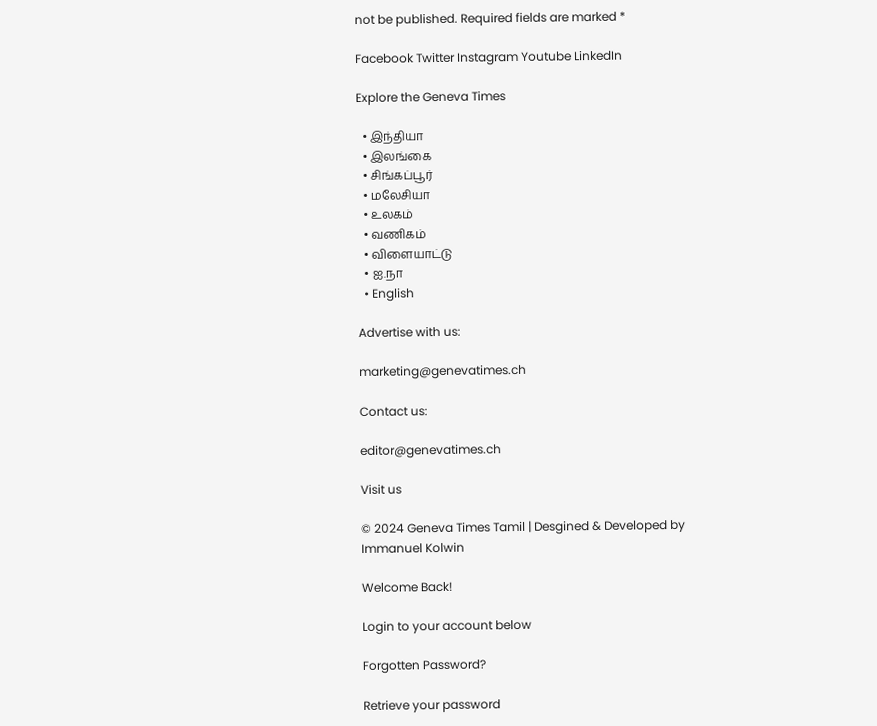not be published. Required fields are marked *

Facebook Twitter Instagram Youtube LinkedIn

Explore the Geneva Times

  • இந்தியா
  • இலங்கை
  • சிங்கப்பூர்
  • மலேசியா
  • உலகம்
  • வணிகம்
  • விளையாட்டு
  • ஐ.நா
  • English

Advertise with us:

marketing@genevatimes.ch

Contact us:

editor@genevatimes.ch

Visit us

© 2024 Geneva Times Tamil | Desgined & Developed by Immanuel Kolwin

Welcome Back!

Login to your account below

Forgotten Password?

Retrieve your password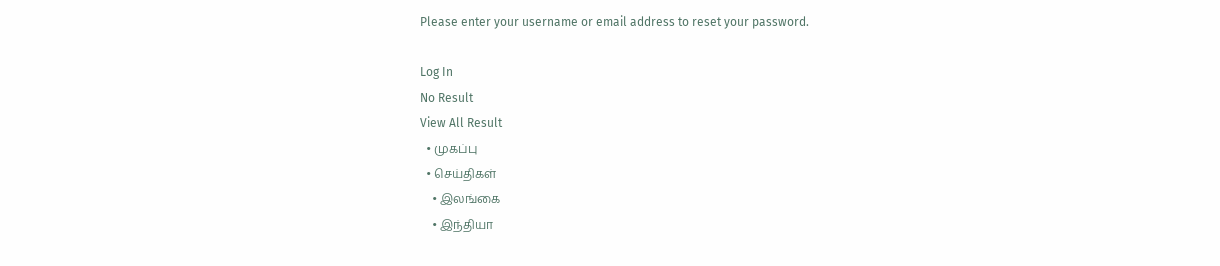Please enter your username or email address to reset your password.

Log In
No Result
View All Result
  • முகப்பு
  • செய்திகள்
    • இலங்கை
    • இந்தியா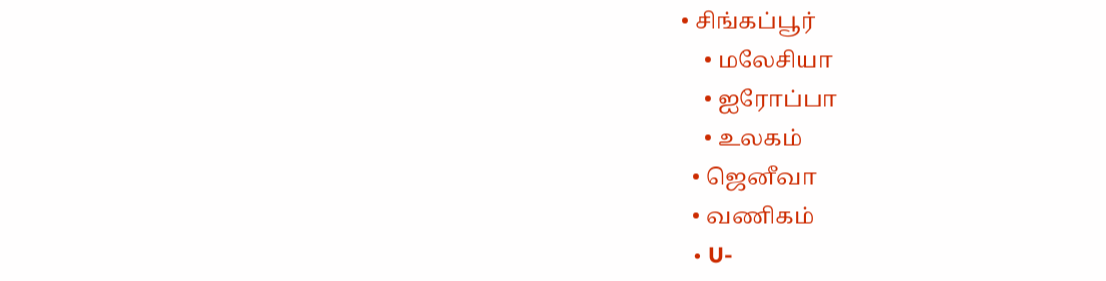• சிங்கப்பூர்
    • மலேசியா
    • ஐரோப்பா
    • உலகம்
  • ஜெனீவா
  • வணிகம்
  • U-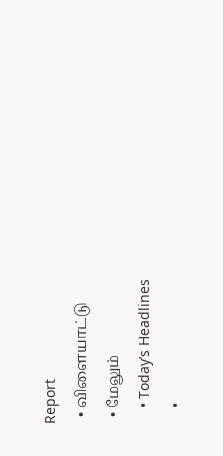Report
  • விளையாட்டு
  • மேலும்
    • Today’s Headlines
    •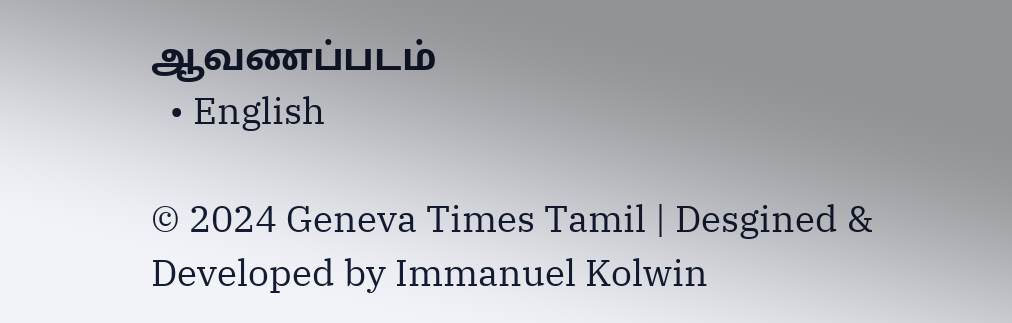ஆவணப்படம்
  • English

© 2024 Geneva Times Tamil | Desgined & Developed by Immanuel Kolwin